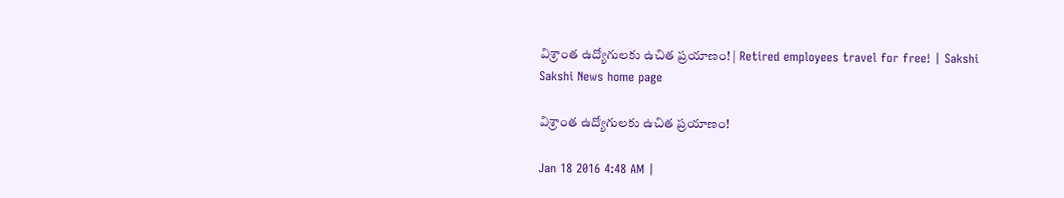విశ్రాంత ఉద్యోగులకు ఉచిత ప్రయాణం! | Retired employees travel for free! | Sakshi
Sakshi News home page

విశ్రాంత ఉద్యోగులకు ఉచిత ప్రయాణం!

Jan 18 2016 4:48 AM |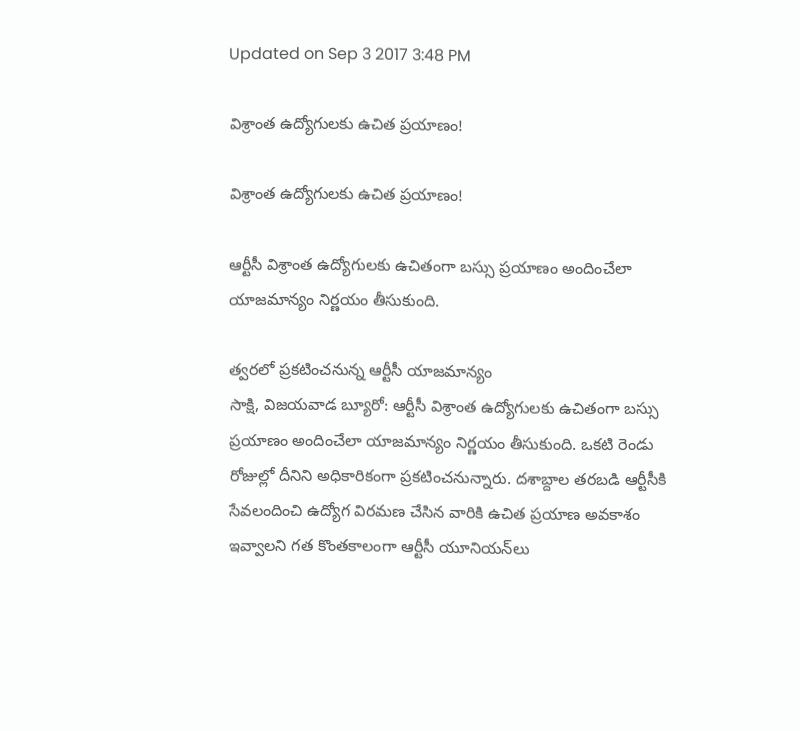Updated on Sep 3 2017 3:48 PM

విశ్రాంత ఉద్యోగులకు ఉచిత ప్రయాణం!

విశ్రాంత ఉద్యోగులకు ఉచిత ప్రయాణం!

ఆర్టీసీ విశ్రాంత ఉద్యోగులకు ఉచితంగా బస్సు ప్రయాణం అందించేలా యాజమాన్యం నిర్ణయం తీసుకుంది.

త్వరలో ప్రకటించనున్న ఆర్టీసీ యాజమాన్యం
సాక్షి, విజయవాడ బ్యూరో: ఆర్టీసీ విశ్రాంత ఉద్యోగులకు ఉచితంగా బస్సు ప్రయాణం అందించేలా యాజమాన్యం నిర్ణయం తీసుకుంది. ఒకటి రెండు రోజుల్లో దీనిని అధికారికంగా ప్రకటించనున్నారు. దశాబ్దాల తరబడి ఆర్టీసీకి సేవలందించి ఉద్యోగ విరమణ చేసిన వారికి ఉచిత ప్రయాణ అవకాశం ఇవ్వాలని గత కొంతకాలంగా ఆర్టీసీ యూనియన్‌లు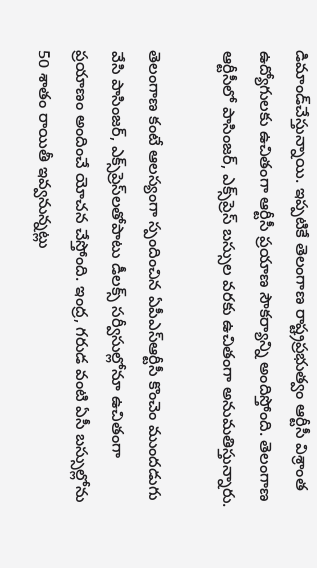డిమాండ్‌చేస్తున్నాయి. ఇప్పటికే తెలంగాణ రాష్ట్రప్రభుత్వం ఆర్టీసీ విశ్రాంత ఉద్యోగులకు ఉచితంగా ఆర్టీసీ ప్రయాణ సౌకర్యాన్ని అందిస్తోంది. తెలంగాణ ఆర్టీసీలో పాసింజర్, ఎక్స్‌ప్రెస్ బస్సుల వరకు ఉచితంగా అనుమతిస్తున్నారు.

తెలంగాణ కంటే ఆలస్యంగా స్పందించిన ఏపీఎస్‌ఆర్టీసీ కొంచెం ముందడుగు వేసి పాసింజర్, ఎక్స్‌ప్రెస్‌లతోపాటు డీలక్స్ సర్వీసుల్లోనూ ఉచితంగా ప్రయాణం అందించే యోచన చేస్తోంది. ఇంద్ర, గరుడ వంటి ఏసీ బస్సుల్లోను 50 శాతం రాయితీ ఇవ్వనున్నట్లు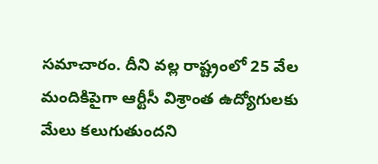సమాచారం. దీని వల్ల రాష్ట్రంలో 25 వేల మందికిపైగా ఆర్టీసీ విశ్రాంత ఉద్యోగులకు మేలు కలుగుతుందని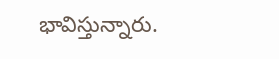భావిస్తున్నారు.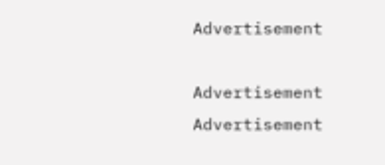Advertisement

Advertisement
Advertisement